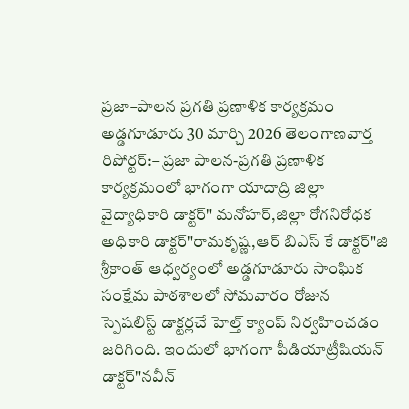ప్రజా–పాలన ప్రగతి ప్రణాళిక కార్యక్రమం
అడ్డగూడూరు 30 మార్చి 2026 తెలంగాణవార్త రిపోర్టర్:– ప్రజా పాలన-ప్రగతి ప్రణాళిక కార్యక్రమంలో భాగంగా యాదాద్రి జిల్లా వైద్యాధికారి డాక్టర్" మనోహర్,జిల్లా రోగనిరోధక అధికారి డాక్టర్"రామకృష్ణ,ఆర్ బిఎస్ కే డాక్టర్"జి శ్రీకాంత్ ఆధ్వర్యంలో అడ్డగూడూరు సాంఘిక సంక్షేమ పాఠశాలలో సోమవారం రోజున స్పెషలిస్ట్ డాక్టర్లచే హెల్త్ క్యాంప్ నిర్వహించడం జరిగింది. ఇందులో భాగంగా పీడియాట్రీషియన్ డాక్టర్"నవీన్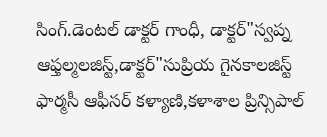సింగ్.డెంటల్ డాక్టర్ గాంధీ, డాక్టర్"స్వప్న ఆఫ్తల్మలజిస్ట్,డాక్టర్"సుప్రియ గైనకాలజిస్ట్ ఫార్మసీ ఆఫీసర్ కళ్యాణి,కళాశాల ప్రిన్సిపాల్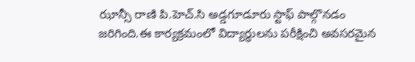ఝాన్సీ రాణి పి.హెచ్.సి అడ్డగూడూరు స్టాఫ్ పాల్గొనడం జరిగింది.ఈ కార్యక్రమంలో విద్యార్థులను పరీక్షించి అవసరమైన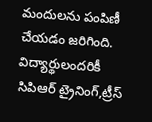మందులను పంపిణీ చేయడం జరిగింది. విద్యార్థులందరికీ సిపిఆర్ ట్రైనింగ్,ట్రీస్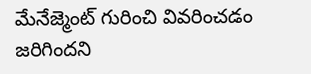మేనేజ్మెంట్ గురించి వివరించడం జరిగిందని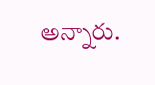అన్నారు.